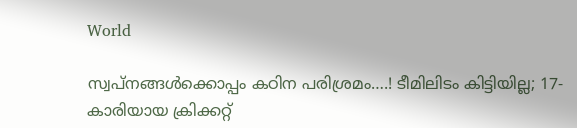World

സ്വപ്നങ്ങൾക്കൊപ്പം കഠിന പരിശ്രമം….! ടീമിലിടം കിട്ടിയില്ല; 17-കാരിയായ ക്രിക്കറ്റ്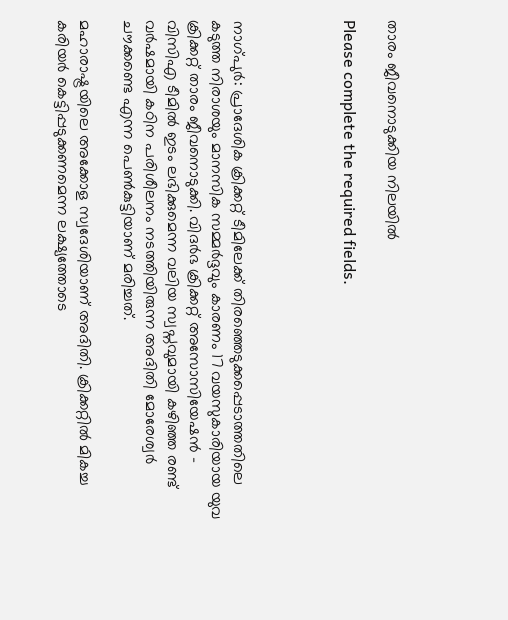താരം ജീവനൊടുക്കിയ നിലയിൽ

Please complete the required fields.




നാഗ്പുർ: പ്രാദേശിക ക്രിക്കറ്റ് ടീമിലേക്ക് തിരഞ്ഞെടുക്കപ്പെടാത്തതിലെ കടുത്ത നിരാശയും മാനസിക സമ്മർദ്ദവും കാരണം 17 വയസുകാരിയായ യുവ ക്രിക്കറ്റ് താരം ജീവനൊടുക്കി. വിദർഭ ക്രിക്കറ്റ് അസോസിയേഷൻ – വിസിഎ ടീമിൽ ഇടം ലഭിക്കുമെന്ന വലിയ സ്വപ്നവുമായി കഴിഞ്ഞ രണ്ട് വർഷമായി കഠിന പരിശീലനം നടത്തിയിരുന്ന അദിതി മോരേശ്വർ ചൗക്കണ്ടെ എന്ന പെൺകുട്ടിയാണ് മരിച്ചത്.

മഹാരാഷ്ട്രയിലെ അക്കോള സ്വദേശിയാണ് അദിതി. ക്രിക്കറ്റിൽ മികച്ച കരിയർ കെട്ടിപ്പടുക്കണമെന്ന ലക്ഷ്യത്തോടെ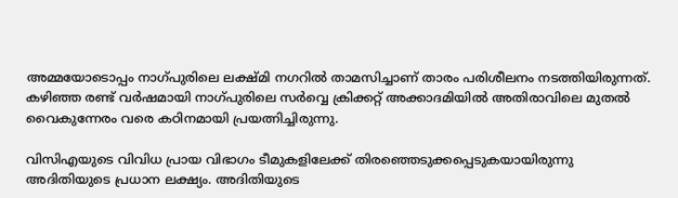അമ്മയോടൊപ്പം നാഗ്പുരിലെ ലക്ഷ്മി നഗറിൽ താമസിച്ചാണ് താരം പരിശീലനം നടത്തിയിരുന്നത്. കഴിഞ്ഞ രണ്ട് വർഷമായി നാഗ്പുരിലെ സർവ്വെ ക്രിക്കറ്റ് അക്കാദമിയിൽ അതിരാവിലെ മുതൽ വൈകുന്നേരം വരെ കഠിനമായി പ്രയത്നിച്ചിരുന്നു.

വിസിഎയുടെ വിവിധ പ്രായ വിഭാഗം ടീമുകളിലേക്ക് തിരഞ്ഞെടുക്കപ്പെടുകയായിരുന്നു അദിതിയുടെ പ്രധാന ലക്ഷ്യം. അദിതിയുടെ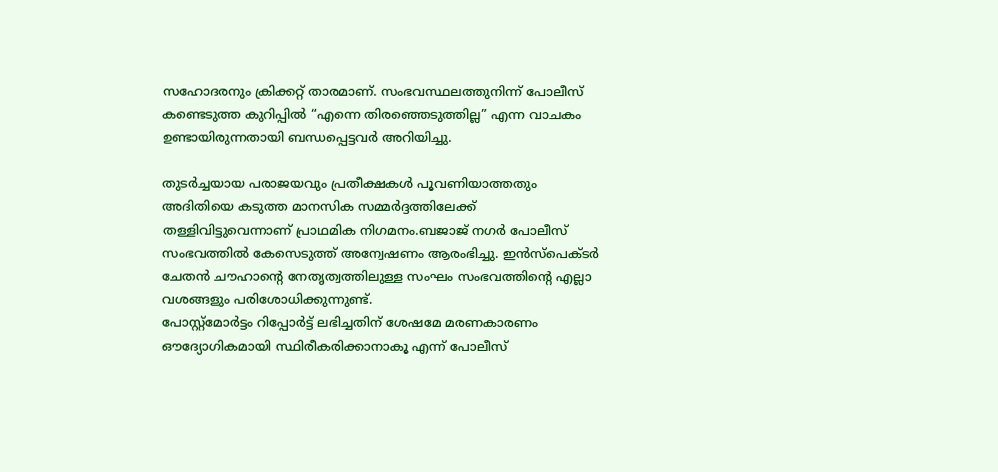സഹോദരനും ക്രിക്കറ്റ് താരമാണ്. സംഭവസ്ഥലത്തുനിന്ന് പോലീസ് കണ്ടെടുത്ത കുറിപ്പിൽ “എന്നെ തിരഞ്ഞെടുത്തില്ല” എന്ന വാചകം ഉണ്ടായിരുന്നതായി ബന്ധപ്പെട്ടവർ അറിയിച്ചു.

തുടർച്ചയായ പരാജയവും പ്രതീക്ഷകൾ പൂവണിയാത്തതും അദിതിയെ കടുത്ത മാനസിക സമ്മർദ്ദത്തിലേക്ക് തള്ളിവിട്ടുവെന്നാണ് പ്രാഥമിക നിഗമനം.ബജാജ് നഗർ പോലീസ് സംഭവത്തിൽ കേസെടുത്ത് അന്വേഷണം ആരംഭിച്ചു. ഇൻസ്‌പെക്ടർ ചേതൻ ചൗഹാന്റെ നേതൃത്വത്തിലുള്ള സംഘം സംഭവത്തിന്റെ എല്ലാ വശങ്ങളും പരിശോധിക്കുന്നുണ്ട്.
പോസ്റ്റ്മോർട്ടം റിപ്പോർട്ട് ലഭിച്ചതിന് ശേഷമേ മരണകാരണം ഔദ്യോഗികമായി സ്ഥിരീകരിക്കാനാകൂ എന്ന് പോലീസ്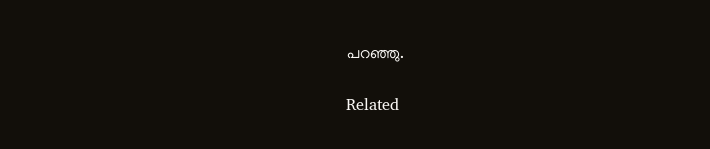പറഞ്ഞു.

Related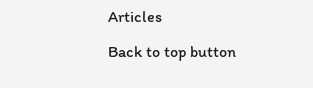Articles

Back to top button